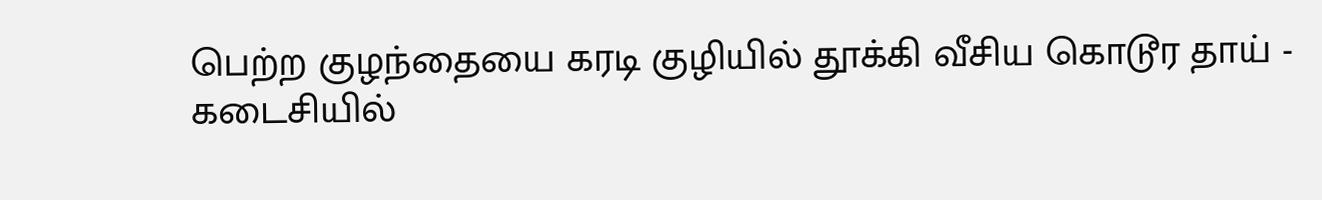பெற்ற குழந்தையை கரடி குழியில் தூக்கி வீசிய கொடூர தாய் - கடைசியில்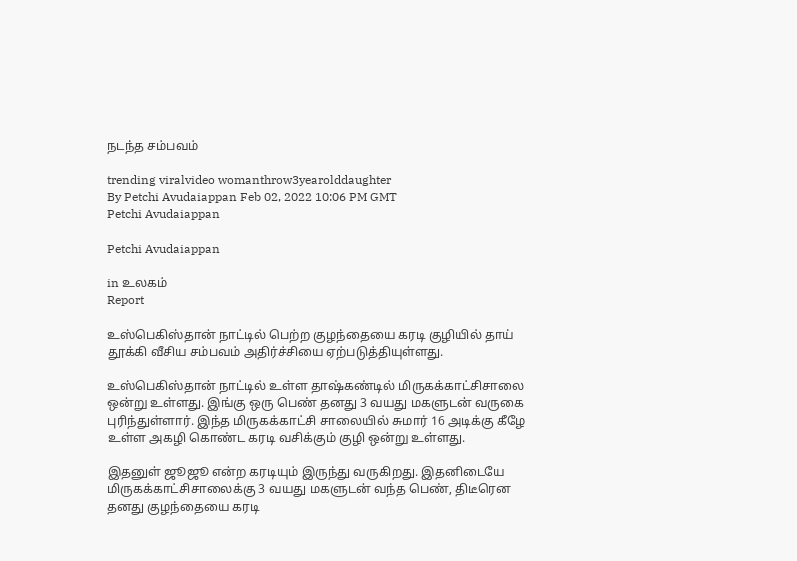நடந்த சம்பவம்

trending viralvideo womanthrow3yearolddaughter
By Petchi Avudaiappan Feb 02, 2022 10:06 PM GMT
Petchi Avudaiappan

Petchi Avudaiappan

in உலகம்
Report

உஸ்பெகிஸ்தான் நாட்டில் பெற்ற குழந்தையை கரடி குழியில் தாய் தூக்கி வீசிய சம்பவம் அதிர்ச்சியை ஏற்படுத்தியுள்ளது.

உஸ்பெகிஸ்தான் நாட்டில் உள்ள தாஷ்கண்டில் மிருகக்காட்சிசாலை ஒன்று உள்ளது. இங்கு ஒரு பெண் தனது 3 வயது மகளுடன் வருகை புரிந்துள்ளார். இந்த மிருகக்காட்சி சாலையில் சுமார் 16 அடிக்கு கீழே உள்ள அகழி கொண்ட கரடி வசிக்கும் குழி ஒன்று உள்ளது.

இதனுள் ஜூஜூ என்ற கரடியும் இருந்து வருகிறது. இதனிடையே மிருகக்காட்சிசாலைக்கு 3 வயது மகளுடன் வந்த பெண், திடீரென தனது குழந்தையை கரடி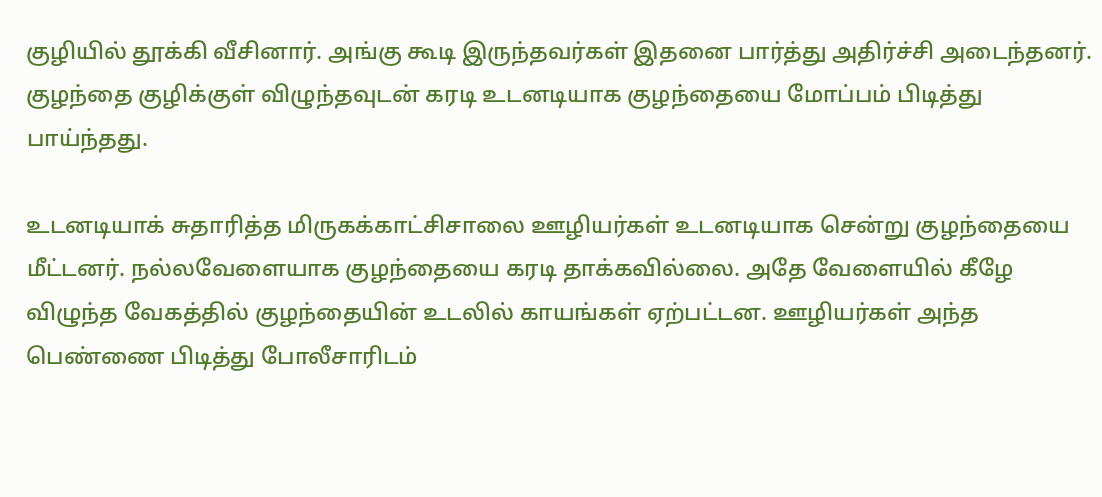குழியில் தூக்கி வீசினார். அங்கு கூடி இருந்தவர்கள் இதனை பார்த்து அதிர்ச்சி அடைந்தனர். குழந்தை குழிக்குள் விழுந்தவுடன் கரடி உடனடியாக குழந்தையை மோப்பம் பிடித்து பாய்ந்தது.

உடனடியாக் சுதாரித்த மிருகக்காட்சிசாலை ஊழியர்கள் உடனடியாக சென்று குழந்தையை மீட்டனர். நல்லவேளையாக குழந்தையை கரடி தாக்கவில்லை. அதே வேளையில் கீழே விழுந்த வேகத்தில் குழந்தையின் உடலில் காயங்கள் ஏற்பட்டன. ஊழியர்கள் அந்த பெண்ணை பிடித்து போலீசாரிடம்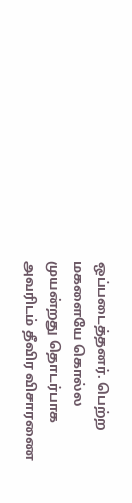ஒப்படைத்தனர். பெற்ற மகளையே கொல்ல முயன்றது தொடர்பாக அவரிடம் தீவிர விசாரணை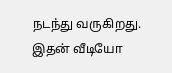நடந்து வருகிறது. இதன் வீடியோ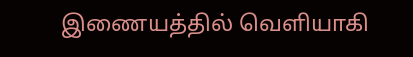இணையத்தில் வெளியாகி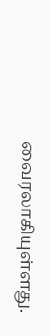வைரலாகியுள்ளது.